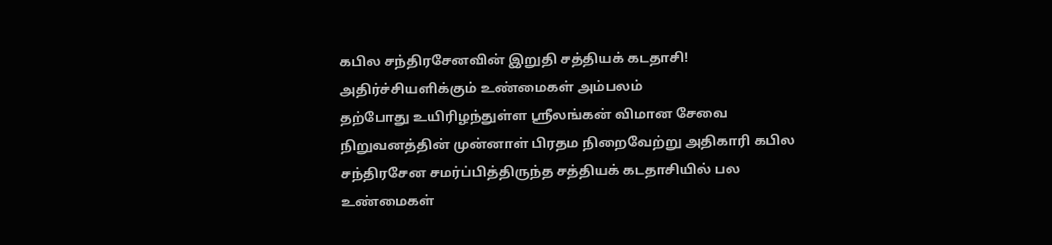கபில சந்திரசேனவின் இறுதி சத்தியக் கடதாசி! அதிர்ச்சியளிக்கும் உண்மைகள் அம்பலம்
தற்போது உயிரிழந்துள்ள ஸ்ரீலங்கன் விமான சேவை நிறுவனத்தின் முன்னாள் பிரதம நிறைவேற்று அதிகாரி கபில சந்திரசேன சமர்ப்பித்திருந்த சத்தியக் கடதாசியில் பல உண்மைகள்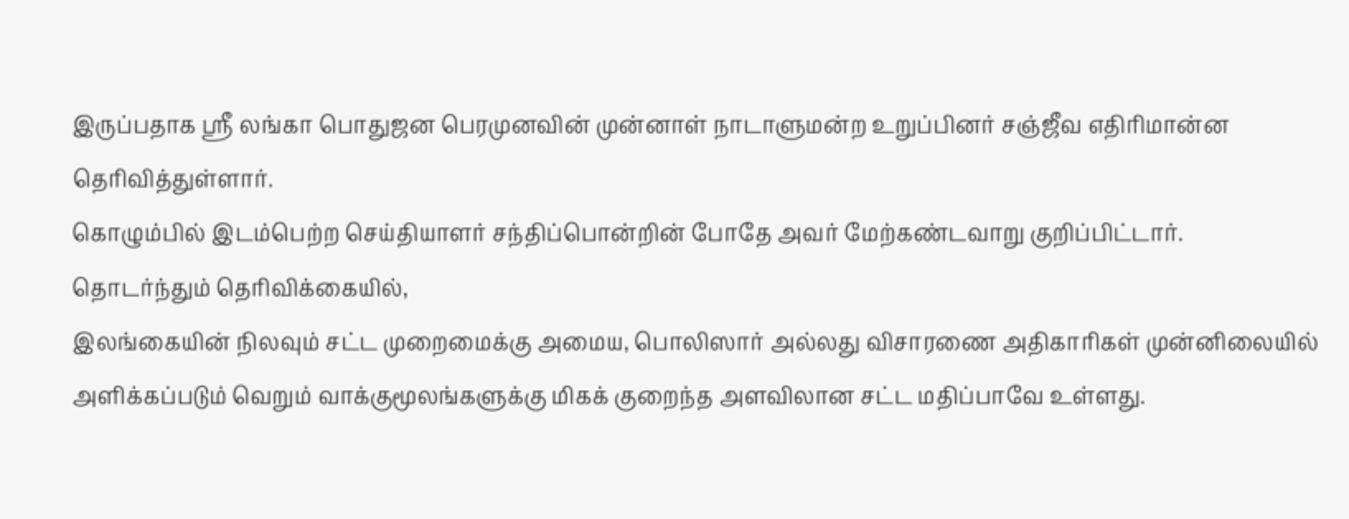இருப்பதாக ஸ்ரீ லங்கா பொதுஜன பெரமுனவின் முன்னாள் நாடாளுமன்ற உறுப்பினர் சஞ்ஜீவ எதிரிமான்ன தெரிவித்துள்ளார்.
கொழும்பில் இடம்பெற்ற செய்தியாளர் சந்திப்பொன்றின் போதே அவர் மேற்கண்டவாறு குறிப்பிட்டார்.
தொடர்ந்தும் தெரிவிக்கையில்,
இலங்கையின் நிலவும் சட்ட முறைமைக்கு அமைய, பொலிஸார் அல்லது விசாரணை அதிகாரிகள் முன்னிலையில் அளிக்கப்படும் வெறும் வாக்குமூலங்களுக்கு மிகக் குறைந்த அளவிலான சட்ட மதிப்பாவே உள்ளது.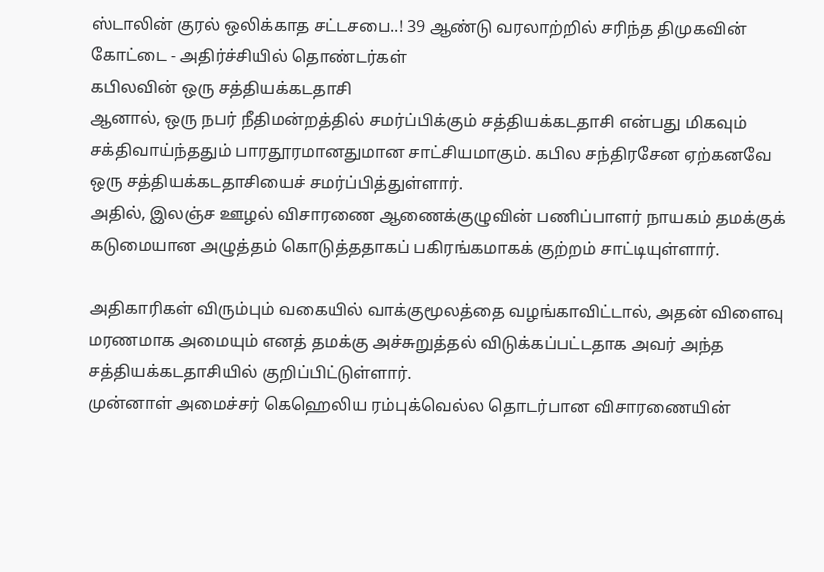ஸ்டாலின் குரல் ஒலிக்காத சட்டசபை..! 39 ஆண்டு வரலாற்றில் சரிந்த திமுகவின் கோட்டை - அதிர்ச்சியில் தொண்டர்கள்
கபிலவின் ஒரு சத்தியக்கடதாசி
ஆனால், ஒரு நபர் நீதிமன்றத்தில் சமர்ப்பிக்கும் சத்தியக்கடதாசி என்பது மிகவும் சக்திவாய்ந்ததும் பாரதூரமானதுமான சாட்சியமாகும். கபில சந்திரசேன ஏற்கனவே ஒரு சத்தியக்கடதாசியைச் சமர்ப்பித்துள்ளார்.
அதில், இலஞ்ச ஊழல் விசாரணை ஆணைக்குழுவின் பணிப்பாளர் நாயகம் தமக்குக் கடுமையான அழுத்தம் கொடுத்ததாகப் பகிரங்கமாகக் குற்றம் சாட்டியுள்ளார்.

அதிகாரிகள் விரும்பும் வகையில் வாக்குமூலத்தை வழங்காவிட்டால், அதன் விளைவு மரணமாக அமையும் எனத் தமக்கு அச்சுறுத்தல் விடுக்கப்பட்டதாக அவர் அந்த சத்தியக்கடதாசியில் குறிப்பிட்டுள்ளார்.
முன்னாள் அமைச்சர் கெஹெலிய ரம்புக்வெல்ல தொடர்பான விசாரணையின்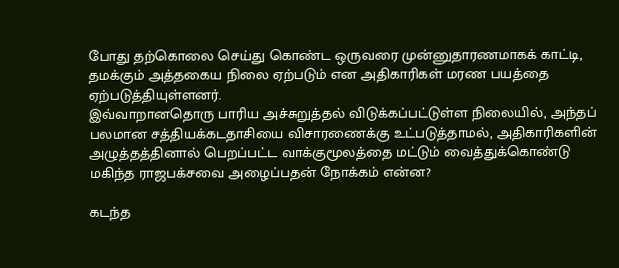போது தற்கொலை செய்து கொண்ட ஒருவரை முன்னுதாரணமாகக் காட்டி, தமக்கும் அத்தகைய நிலை ஏற்படும் என அதிகாரிகள் மரண பயத்தை ஏற்படுத்தியுள்ளனர்.
இவ்வாறானதொரு பாரிய அச்சுறுத்தல் விடுக்கப்பட்டுள்ள நிலையில், அந்தப் பலமான சத்தியக்கடதாசியை விசாரணைக்கு உட்படுத்தாமல், அதிகாரிகளின் அழுத்தத்தினால் பெறப்பட்ட வாக்குமூலத்தை மட்டும் வைத்துக்கொண்டு மகிந்த ராஜபக்சவை அழைப்பதன் நோக்கம் என்ன?

கடந்த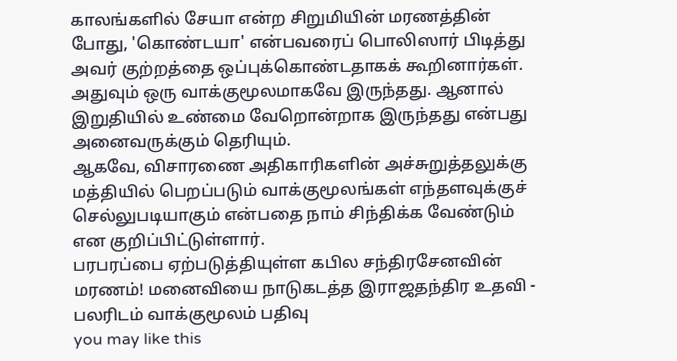காலங்களில் சேயா என்ற சிறுமியின் மரணத்தின் போது, 'கொண்டயா' என்பவரைப் பொலிஸார் பிடித்து அவர் குற்றத்தை ஒப்புக்கொண்டதாகக் கூறினார்கள். அதுவும் ஒரு வாக்குமூலமாகவே இருந்தது. ஆனால் இறுதியில் உண்மை வேறொன்றாக இருந்தது என்பது அனைவருக்கும் தெரியும்.
ஆகவே, விசாரணை அதிகாரிகளின் அச்சுறுத்தலுக்கு மத்தியில் பெறப்படும் வாக்குமூலங்கள் எந்தளவுக்குச் செல்லுபடியாகும் என்பதை நாம் சிந்திக்க வேண்டும் என குறிப்பிட்டுள்ளார்.
பரபரப்பை ஏற்படுத்தியுள்ள கபில சந்திரசேனவின் மரணம்! மனைவியை நாடுகடத்த இராஜதந்திர உதவி - பலரிடம் வாக்குமூலம் பதிவு
you may like this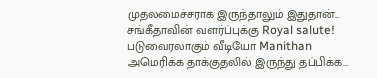முதலமைச்சராக இருந்தாலும் இதுதான்... சங்கீதாவின் வளர்ப்புக்கு Royal salute! படுவைரலாகும் வீடியோ Manithan
அமெரிக்க தாக்குதலில் இருந்து தப்பிக்க...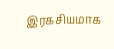இரகசியமாக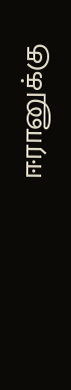ஈரானுக்கு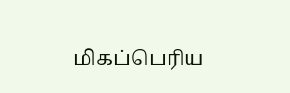மிகப்பெரிய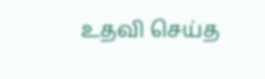உதவி செய்த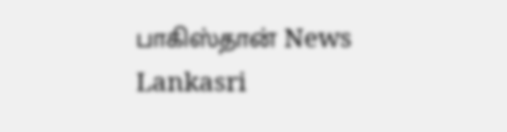பாகிஸ்தான் News Lankasri